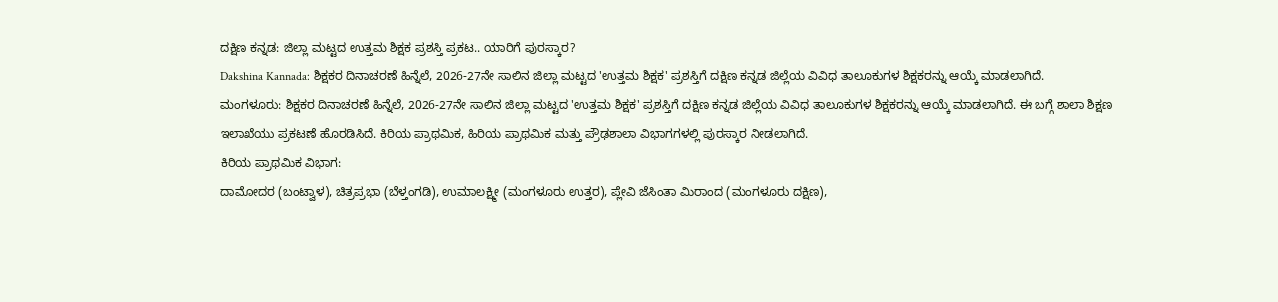ದಕ್ಷಿಣ ಕನ್ನಡ: ಜಿಲ್ಲಾ ಮಟ್ಟದ ಉತ್ತಮ ಶಿಕ್ಷಕ ಪ್ರಶಸ್ತಿ ಪ್ರಕಟ.. ಯಾರಿಗೆ ಪುರಸ್ಕಾರ?
Dakshina Kannada: ಶಿಕ್ಷಕರ ದಿನಾಚರಣೆ ಹಿನ್ನೆಲೆ, 2026-27ನೇ ಸಾಲಿನ ಜಿಲ್ಲಾ ಮಟ್ಟದ 'ಉತ್ತಮ ಶಿಕ್ಷಕ' ಪ್ರಶಸ್ತಿಗೆ ದಕ್ಷಿಣ ಕನ್ನಡ ಜಿಲ್ಲೆಯ ವಿವಿಧ ತಾಲೂಕುಗಳ ಶಿಕ್ಷಕರನ್ನು ಆಯ್ಕೆ ಮಾಡಲಾಗಿದೆ.
ಮಂಗಳೂರು: ಶಿಕ್ಷಕರ ದಿನಾಚರಣೆ ಹಿನ್ನೆಲೆ, 2026-27ನೇ ಸಾಲಿನ ಜಿಲ್ಲಾ ಮಟ್ಟದ 'ಉತ್ತಮ ಶಿಕ್ಷಕ' ಪ್ರಶಸ್ತಿಗೆ ದಕ್ಷಿಣ ಕನ್ನಡ ಜಿಲ್ಲೆಯ ವಿವಿಧ ತಾಲೂಕುಗಳ ಶಿಕ್ಷಕರನ್ನು ಆಯ್ಕೆ ಮಾಡಲಾಗಿದೆ. ಈ ಬಗ್ಗೆ ಶಾಲಾ ಶಿಕ್ಷಣ ಇಲಾಖೆಯು ಪ್ರಕಟಣೆ ಹೊರಡಿಸಿದೆ. ಕಿರಿಯ ಪ್ರಾಥಮಿಕ, ಹಿರಿಯ ಪ್ರಾಥಮಿಕ ಮತ್ತು ಪ್ರೌಢಶಾಲಾ ವಿಭಾಗಗಳಲ್ಲಿ ಪುರಸ್ಕಾರ ನೀಡಲಾಗಿದೆ.
ಕಿರಿಯ ಪ್ರಾಥಮಿಕ ವಿಭಾಗ:
ದಾಮೋದರ (ಬಂಟ್ವಾಳ), ಚಿತ್ರಪ್ರಭಾ (ಬೆಳ್ತಂಗಡಿ), ಉಮಾಲಕ್ಷ್ಮೀ (ಮಂಗಳೂರು ಉತ್ತರ), ಪ್ಲೇವಿ ಜೆಸಿಂತಾ ಮಿರಾಂದ (ಮಂಗಳೂರು ದಕ್ಷಿಣ),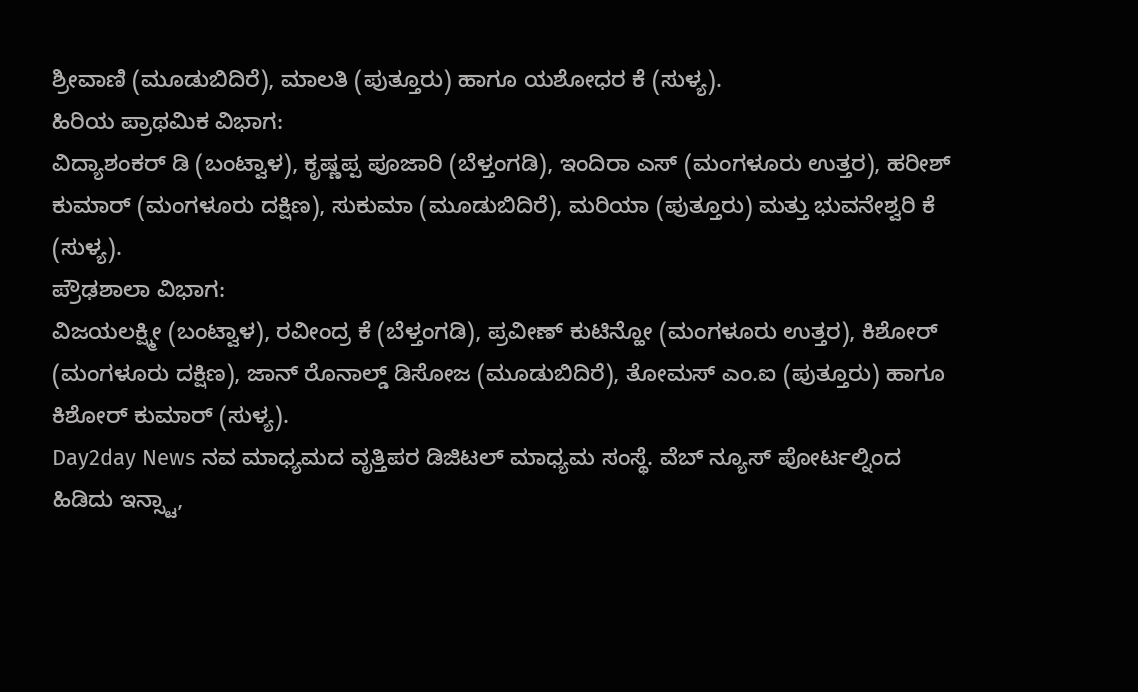ಶ್ರೀವಾಣಿ (ಮೂಡುಬಿದಿರೆ), ಮಾಲತಿ (ಪುತ್ತೂರು) ಹಾಗೂ ಯಶೋಧರ ಕೆ (ಸುಳ್ಯ).
ಹಿರಿಯ ಪ್ರಾಥಮಿಕ ವಿಭಾಗ:
ವಿದ್ಯಾಶಂಕರ್ ಡಿ (ಬಂಟ್ವಾಳ), ಕೃಷ್ಣಪ್ಪ ಪೂಜಾರಿ (ಬೆಳ್ತಂಗಡಿ), ಇಂದಿರಾ ಎಸ್ (ಮಂಗಳೂರು ಉತ್ತರ), ಹರೀಶ್ ಕುಮಾರ್ (ಮಂಗಳೂರು ದಕ್ಷಿಣ), ಸುಕುಮಾ (ಮೂಡುಬಿದಿರೆ), ಮರಿಯಾ (ಪುತ್ತೂರು) ಮತ್ತು ಭುವನೇಶ್ವರಿ ಕೆ (ಸುಳ್ಯ).
ಪ್ರೌಢಶಾಲಾ ವಿಭಾಗ:
ವಿಜಯಲಕ್ಷ್ಮೀ (ಬಂಟ್ವಾಳ), ರವೀಂದ್ರ ಕೆ (ಬೆಳ್ತಂಗಡಿ), ಪ್ರವೀಣ್ ಕುಟಿನ್ಹೋ (ಮಂಗಳೂರು ಉತ್ತರ), ಕಿಶೋರ್ (ಮಂಗಳೂರು ದಕ್ಷಿಣ), ಜಾನ್ ರೊನಾಲ್ಡ್ ಡಿಸೋಜ (ಮೂಡುಬಿದಿರೆ), ತೋಮಸ್ ಎಂ.ಐ (ಪುತ್ತೂರು) ಹಾಗೂ ಕಿಶೋರ್ ಕುಮಾರ್ (ಸುಳ್ಯ).
Day2day News ನವ ಮಾಧ್ಯಮದ ವೃತ್ತಿಪರ ಡಿಜಿಟಲ್ ಮಾಧ್ಯಮ ಸಂಸ್ಥೆ. ವೆಬ್ ನ್ಯೂಸ್ ಪೋರ್ಟಲ್ನಿಂದ ಹಿಡಿದು ಇನ್ಸ್ಟಾ,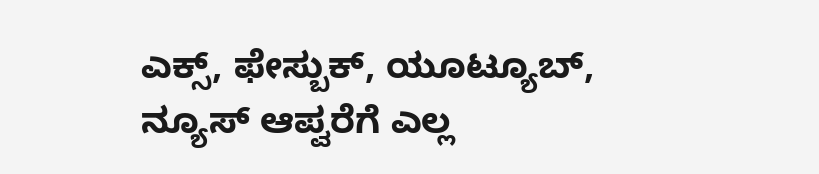ಎಕ್ಸ್, ಫೇಸ್ಬುಕ್, ಯೂಟ್ಯೂಬ್, ನ್ಯೂಸ್ ಆಪ್ವರೆಗೆ ಎಲ್ಲ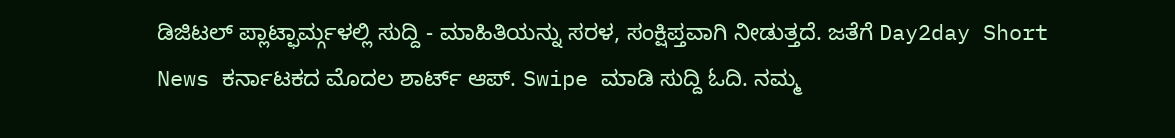ಡಿಜಿಟಲ್ ಪ್ಲಾಟ್ಫಾರ್ಮ್ಗಳಲ್ಲಿ ಸುದ್ದಿ - ಮಾಹಿತಿಯನ್ನು ಸರಳ, ಸಂಕ್ಷಿಪ್ತವಾಗಿ ನೀಡುತ್ತದೆ. ಜತೆಗೆ Day2day Short News ಕರ್ನಾಟಕದ ಮೊದಲ ಶಾರ್ಟ್ ಆಪ್. Swipe ಮಾಡಿ ಸುದ್ದಿ ಓದಿ. ನಮ್ಮ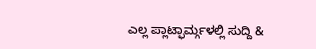ಎಲ್ಲ ಪ್ಲಾಟ್ಫಾರ್ಮ್ಗಳಲ್ಲಿ ಸುದ್ದಿ &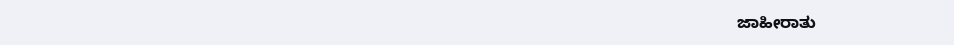ಜಾಹೀರಾತು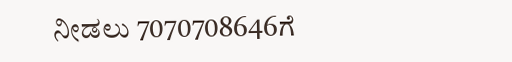ನೀಡಲು 7070708646ಗೆ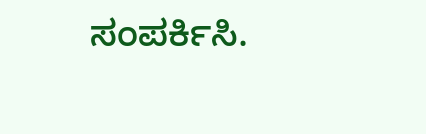ಸಂಪರ್ಕಿಸಿ.